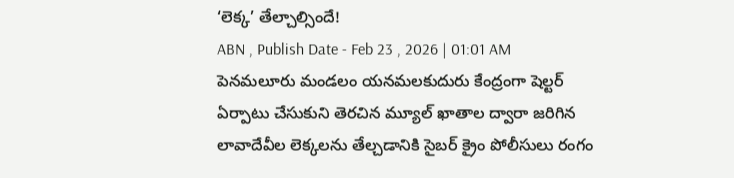‘లెక్క’ తేల్చాల్సిందే!
ABN , Publish Date - Feb 23 , 2026 | 01:01 AM
పెనమలూరు మండలం యనమలకుదురు కేంద్రంగా షెల్టర్ ఏర్పాటు చేసుకుని తెరచిన మ్యూల్ ఖాతాల ద్వారా జరిగిన లావాదేవీల లెక్కలను తేల్చడానికి సైబర్ క్రైం పోలీసులు రంగం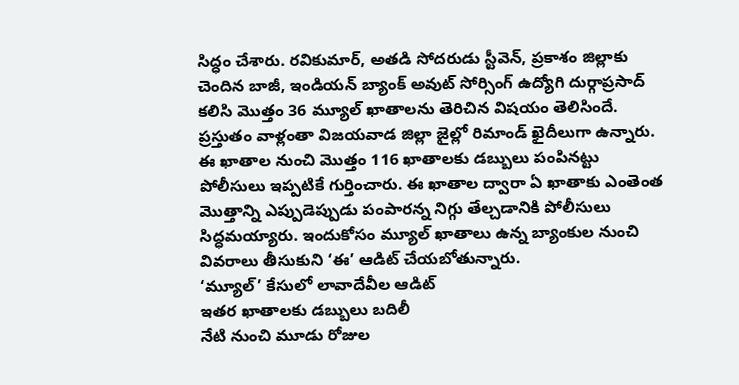సిద్ధం చేశారు. రవికుమార్, అతడి సోదరుడు స్టీవెన్, ప్రకాశం జిల్లాకు చెందిన బాజీ, ఇండియన్ బ్యాంక్ అవుట్ సోర్సింగ్ ఉద్యోగి దుర్గాప్రసాద్ కలిసి మొత్తం 36 మ్యూల్ ఖాతాలను తెరిచిన విషయం తెలిసిందే. ప్రస్తుతం వాళ్లంతా విజయవాడ జిల్లా జైల్లో రిమాండ్ ఖైదీలుగా ఉన్నారు. ఈ ఖాతాల నుంచి మొత్తం 116 ఖాతాలకు డబ్బులు పంపినట్టు పోలీసులు ఇప్పటికే గుర్తించారు. ఈ ఖాతాల ద్వారా ఏ ఖాతాకు ఎంతెంత మొత్తాన్ని ఎప్పుడెప్పుడు పంపారన్న నిగ్గు తేల్చడానికి పోలీసులు సిద్ధమయ్యారు. ఇందుకోసం మ్యూల్ ఖాతాలు ఉన్న బ్యాంకుల నుంచి వివరాలు తీసుకుని ‘ఈ’ ఆడిట్ చేయబోతున్నారు.
‘మ్యూల్’ కేసులో లావాదేవీల ఆడిట్
ఇతర ఖాతాలకు డబ్బులు బదిలీ
నేటి నుంచి మూడు రోజుల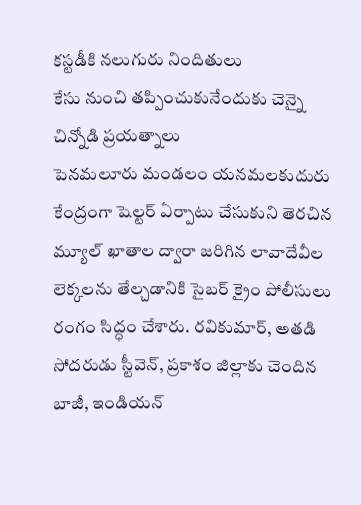కస్టడీకి నలుగురు నిందితులు
కేసు నుంచి తప్పించుకునేందుకు చెన్నై చిన్నోడి ప్రయత్నాలు
పెనమలూరు మండలం యనమలకుదురు కేంద్రంగా షెల్టర్ ఏర్పాటు చేసుకుని తెరచిన మ్యూల్ ఖాతాల ద్వారా జరిగిన లావాదేవీల లెక్కలను తేల్చడానికి సైబర్ క్రైం పోలీసులు రంగం సిద్ధం చేశారు. రవికుమార్, అతడి సోదరుడు స్టీవెన్, ప్రకాశం జిల్లాకు చెందిన బాజీ, ఇండియన్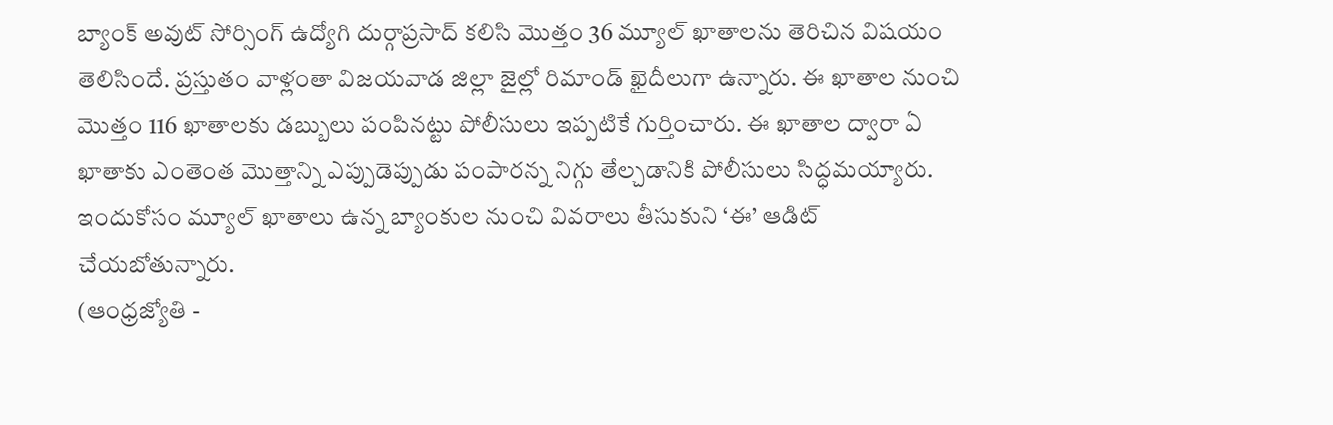బ్యాంక్ అవుట్ సోర్సింగ్ ఉద్యోగి దుర్గాప్రసాద్ కలిసి మొత్తం 36 మ్యూల్ ఖాతాలను తెరిచిన విషయం తెలిసిందే. ప్రస్తుతం వాళ్లంతా విజయవాడ జిల్లా జైల్లో రిమాండ్ ఖైదీలుగా ఉన్నారు. ఈ ఖాతాల నుంచి మొత్తం 116 ఖాతాలకు డబ్బులు పంపినట్టు పోలీసులు ఇప్పటికే గుర్తించారు. ఈ ఖాతాల ద్వారా ఏ ఖాతాకు ఎంతెంత మొత్తాన్ని ఎప్పుడెప్పుడు పంపారన్న నిగ్గు తేల్చడానికి పోలీసులు సిద్ధమయ్యారు. ఇందుకోసం మ్యూల్ ఖాతాలు ఉన్న బ్యాంకుల నుంచి వివరాలు తీసుకుని ‘ఈ’ ఆడిట్ చేయబోతున్నారు.
(ఆంధ్రజ్యోతి -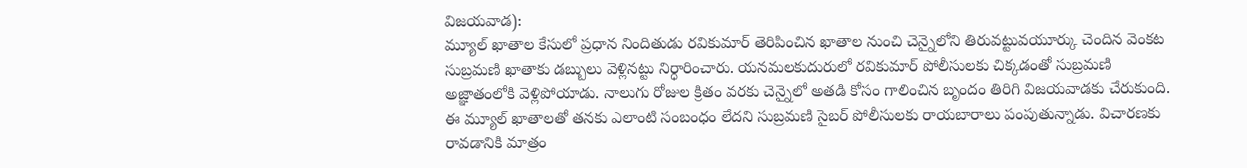విజయవాడ):
మ్యూల్ ఖాతాల కేసులో ప్రధాన నిందితుడు రవికుమార్ తెరిపించిన ఖాతాల నుంచి చెన్నైలోని తిరువట్టువయూర్కు చెందిన వెంకట సుబ్రమణి ఖాతాకు డబ్బులు వెళ్లినట్టు నిర్ధారించారు. యనమలకుదురులో రవికుమార్ పోలీసులకు చిక్కడంతో సుబ్రమణి అజ్ఞాతంలోకి వెళ్లిపోయాడు. నాలుగు రోజుల క్రితం వరకు చెన్నైలో అతడి కోసం గాలించిన బృందం తిరిగి విజయవాడకు చేరుకుంది. ఈ మ్యూల్ ఖాతాలతో తనకు ఎలాంటి సంబంధం లేదని సుబ్రమణి సైబర్ పోలీసులకు రాయబారాలు పంపుతున్నాడు. విచారణకు రావడానికి మాత్రం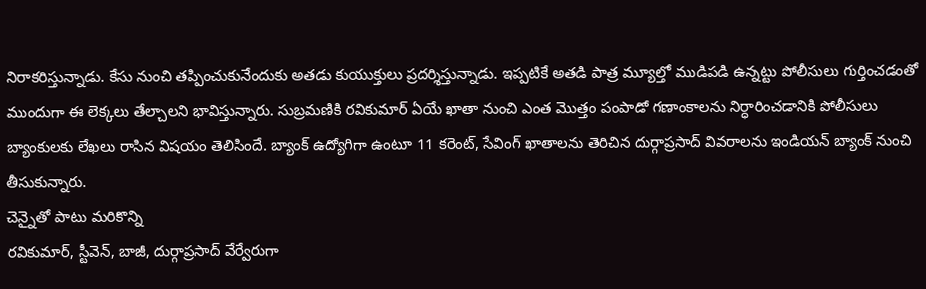నిరాకరిస్తున్నాడు. కేసు నుంచి తప్పించుకునేందుకు అతడు కుయుక్తులు ప్రదర్శిస్తున్నాడు. ఇప్పటికే అతడి పాత్ర మ్యూల్తో ముడిపడి ఉన్నట్టు పోలీసులు గుర్తించడంతో ముందుగా ఈ లెక్కలు తేల్చాలని భావిస్తున్నారు. సుబ్రమణికి రవికుమార్ ఏయే ఖాతా నుంచి ఎంత మొత్తం పంపాడో గణాంకాలను నిర్ధారించడానికి పోలీసులు బ్యాంకులకు లేఖలు రాసిన విషయం తెలిసిందే. బ్యాంక్ ఉద్యోగిగా ఉంటూ 11 కరెంట్, సేవింగ్ ఖాతాలను తెరిచిన దుర్గాప్రసాద్ వివరాలను ఇండియన్ బ్యాంక్ నుంచి తీసుకున్నారు.
చెన్నైతో పాటు మరికొన్ని
రవికుమార్, స్టీవెన్, బాజీ, దుర్గాప్రసాద్ వేర్వేరుగా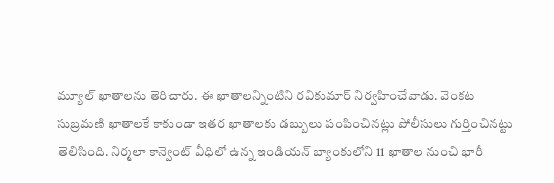మ్యూల్ ఖాతాలను తెరిచారు. ఈ ఖాతాలన్నింటిని రవికుమార్ నిర్వహించేవాడు. వెంకట సుబ్రమణి ఖాతాలకే కాకుండా ఇతర ఖాతాలకు డబ్బులు పంపించినట్లు పోలీసులు గుర్తించినట్టు తెలిసింది. నిర్మలా కాన్వెంట్ వీధిలో ఉన్న ఇండియన్ బ్యాంకులోని 11 ఖాతాల నుంచి భారీ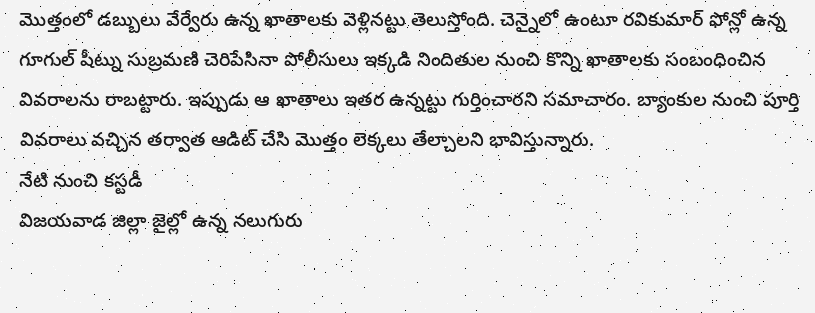మొత్తంలో డబ్బులు వేర్వేరు ఉన్న ఖాతాలకు వెళ్లినట్టు తెలుస్తోంది. చెన్నైలో ఉంటూ రవికుమార్ ఫోన్లో ఉన్న గూగుల్ షీట్ను సుబ్రమణి చెరిపేసినా పోలీసులు ఇక్కడి నిందితుల నుంచి కొన్ని ఖాతాలకు సంబంధించిన వివరాలను రాబట్టారు. ఇప్పుడు ఆ ఖాతాలు ఇతర ఉన్నట్టు గుర్తించారని సమాచారం. బ్యాంకుల నుంచి పూర్తి వివరాలు వచ్చిన తర్వాత ఆడిట్ చేసి మొత్తం లెక్కలు తేల్చాలని భావిస్తున్నారు.
నేటి నుంచి కస్టడీ
విజయవాడ జిల్లా జైల్లో ఉన్న నలుగురు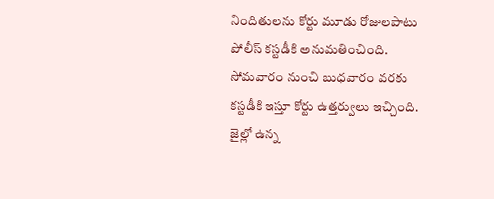నిందితులను కోర్టు మూడు రోజులపాటు పోలీస్ కస్టడీకి అనుమతించింది. సోమవారం నుంచి బుధవారం వరకు కస్టడీకి ఇస్తూ కోర్టు ఉత్తర్వులు ఇచ్చింది. జైల్లో ఉన్న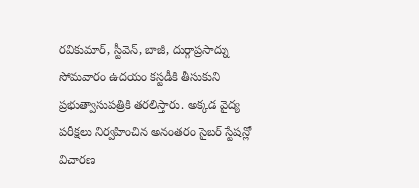రవికుమార్, స్టీవెన్, బాజీ, దుర్గాప్రసాద్ను సోమవారం ఉదయం కస్టడీకి తీసుకుని ప్రభుత్వాసుపత్రికి తరలిస్తారు. అక్కడ వైద్య పరీక్షలు నిర్వహించిన అనంతరం సైబర్ స్టేషన్లో విచారణ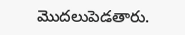మొదలుపెడతారు.